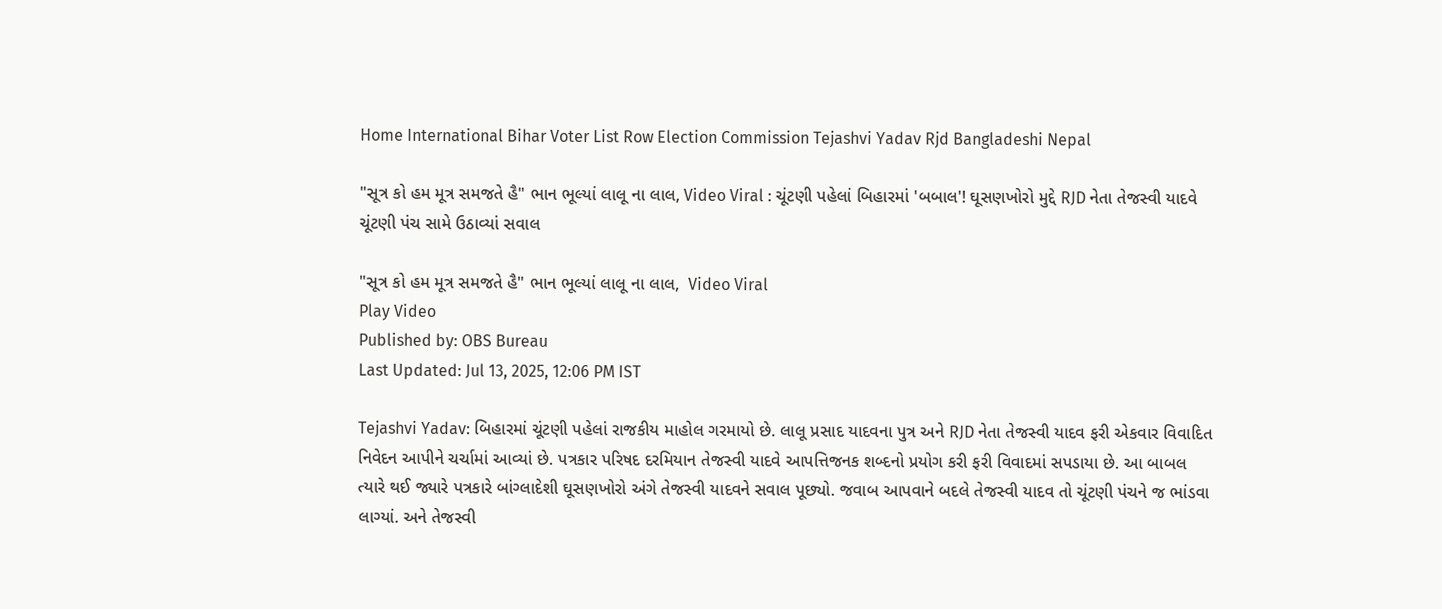Home International Bihar Voter List Row Election Commission Tejashvi Yadav Rjd Bangladeshi Nepal

"સૂત્ર કો હમ મૂત્ર સમજતે હૈ" ભાન ભૂલ્યાં લાલૂ ના લાલ, Video Viral : ચૂંટણી પહેલાં બિહારમાં 'બબાલ'! ઘૂસણખોરો મુદ્દે RJD નેતા તેજસ્વી યાદવે ચૂંટણી પંચ સામે ઉઠાવ્યાં સવાલ

"સૂત્ર કો હમ મૂત્ર સમજતે હૈ" ભાન ભૂલ્યાં લાલૂ ના લાલ,  Video Viral
Play Video
Published by: OBS Bureau
Last Updated: Jul 13, 2025, 12:06 PM IST

Tejashvi Yadav: બિહારમાં ચૂંટણી પહેલાં રાજકીય માહોલ ગરમાયો છે. લાલૂ પ્રસાદ યાદવના પુત્ર અને RJD નેતા તેજસ્વી યાદવ ફરી એકવાર વિવાદિત નિવેદન આપીને ચર્ચામાં આવ્યાં છે. પત્રકાર પરિષદ દરમિયાન તેજસ્વી યાદવે આપત્તિજનક શબ્દનો પ્રયોગ કરી ફરી વિવાદમાં સપડાયા છે. આ બાબલ ત્યારે થઈ જ્યારે પત્રકારે બાંગ્લાદેશી ઘૂસણખોરો અંગે તેજસ્વી યાદવને સવાલ પૂછ્યો. જવાબ આપવાને બદલે તેજસ્વી યાદવ તો ચૂંટણી પંચને જ ભાંડવા લાગ્યાં. અને તેજસ્વી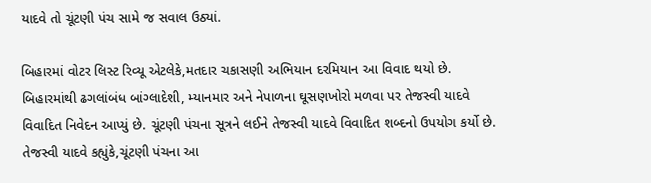યાદવે તો ચૂંટણી પંચ સામે જ સવાલ ઉઠ્યાં.

બિહારમાં વોટર લિસ્ટ રિવ્યૂ એટલેકે,મતદાર ચકાસણી અભિયાન દરમિયાન આ વિવાદ થયો છે. બિહારમાંથી ઢગલાંબંધ બાંગ્લાદેશી, મ્યાનમાર અને નેપાળના ઘૂસણખોરો મળવા પર તેજસ્વી યાદવે વિવાદિત નિવેદન આપ્યું છે. ચૂંટણી પંચના સૂત્રને લઈને તેજસ્વી યાદવે વિવાદિત શબ્દનો ઉપયોગ કર્યો છે. તેજસ્વી યાદવે કહ્યુંકે,ચૂંટણી પંચના આ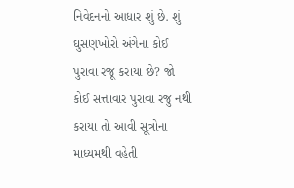નિવેદનનો આધાર શું છે. શું ઘુસણખોરો અંગેના કોઈ પુરાવા રજૂ કરાયા છે? જો કોઈ સત્તાવાર પુરાવા રજુ નથી કરાયા તો આવી સૂત્રોના માધ્યમથી વહેતી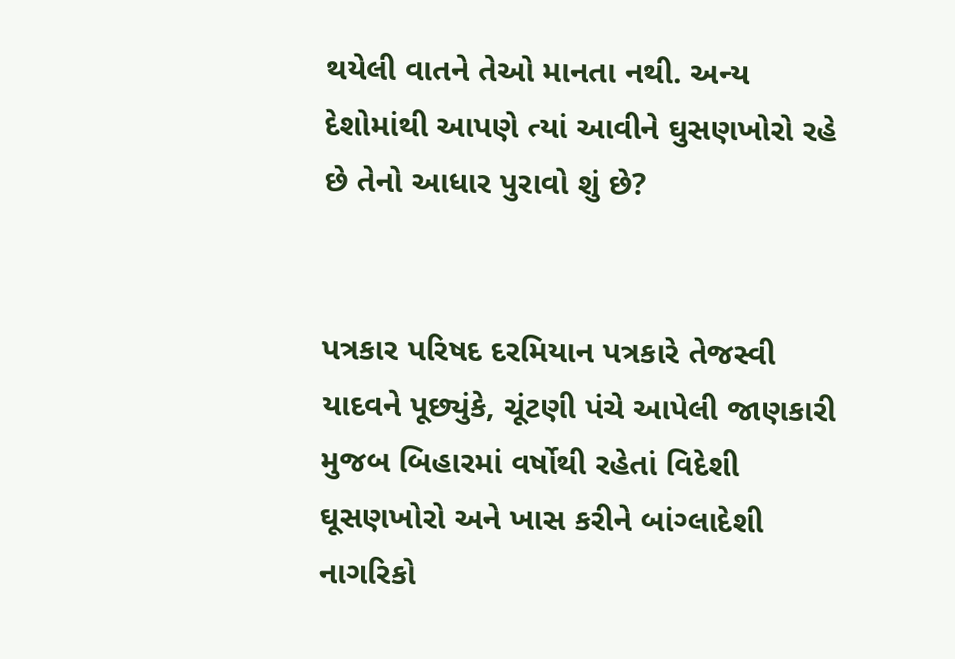થયેલી વાતને તેઓ માનતા નથી. અન્ય દેશોમાંથી આપણે ત્યાં આવીને ઘુસણખોરો રહે છે તેનો આધાર પુરાવો શું છે?


પત્રકાર પરિષદ દરમિયાન પત્રકારે તેજસ્વી યાદવને પૂછ્યુંકે, ચૂંટણી પંચે આપેલી જાણકારી મુજબ બિહારમાં વર્ષોથી રહેતાં વિદેશી ઘૂસણખોરો અને ખાસ કરીને બાંગ્લાદેશી નાગરિકો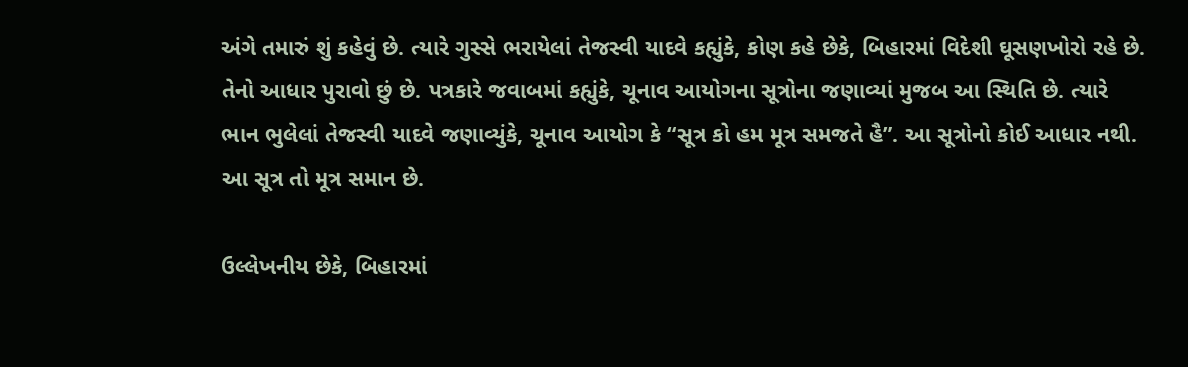અંગે તમારું શું કહેવું છે. ત્યારે ગુસ્સે ભરાયેલાં તેજસ્વી યાદવે કહ્યુંકે, કોણ કહે છેકે, બિહારમાં વિદેશી ઘૂસણખોરો રહે છે. તેનો આધાર પુરાવો છું છે. પત્રકારે જવાબમાં કહ્યુંકે, ચૂનાવ આયોગના સૂત્રોના જણાવ્યાં મુજબ આ સ્થિતિ છે. ત્યારે ભાન ભુલેલાં તેજસ્વી યાદવે જણાવ્યુંકે, ચૂનાવ આયોગ કે “સૂત્ર કો હમ મૂત્ર સમજતે હૈ”. આ સૂત્રોનો કોઈ આધાર નથી. આ સૂત્ર તો મૂત્ર સમાન છે.

ઉલ્લેખનીય છેકે, બિહારમાં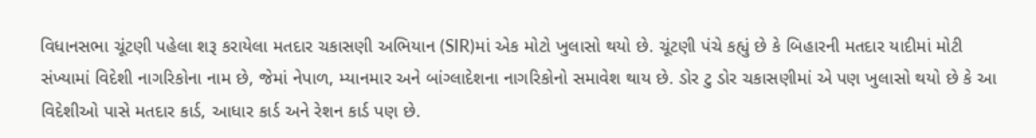વિધાનસભા ચૂંટણી પહેલા શરૂ કરાયેલા મતદાર ચકાસણી અભિયાન (SIR)માં એક મોટો ખુલાસો થયો છે. ચૂંટણી પંચે કહ્યું છે કે બિહારની મતદાર યાદીમાં મોટી સંખ્યામાં વિદેશી નાગરિકોના નામ છે, જેમાં નેપાળ, મ્યાનમાર અને બાંગ્લાદેશના નાગરિકોનો સમાવેશ થાય છે. ડોર ટુ ડોર ચકાસણીમાં એ પણ ખુલાસો થયો છે કે આ વિદેશીઓ પાસે મતદાર કાર્ડ, આધાર કાર્ડ અને રેશન કાર્ડ પણ છે.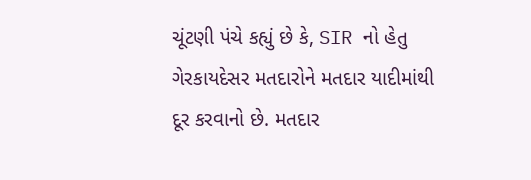ચૂંટણી પંચે કહ્યું છે કે, SIR નો હેતુ ગેરકાયદેસર મતદારોને મતદાર યાદીમાંથી દૂર કરવાનો છે. મતદાર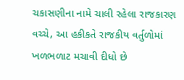ચકાસણીના નામે ચાલી રહેલા રાજકારણ વચ્ચે, આ હકીકતે રાજકીય વર્તુળોમાં ખળભળાટ મચાવી દીધો છે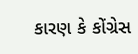કારણ કે કોંગ્રેસ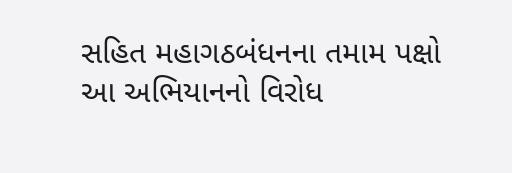સહિત મહાગઠબંધનના તમામ પક્ષો આ અભિયાનનો વિરોધ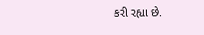કરી રહ્યા છે.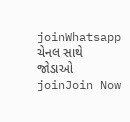joinWhatsapp ચેનલ સાથે જોડાઓ
joinJoin Now